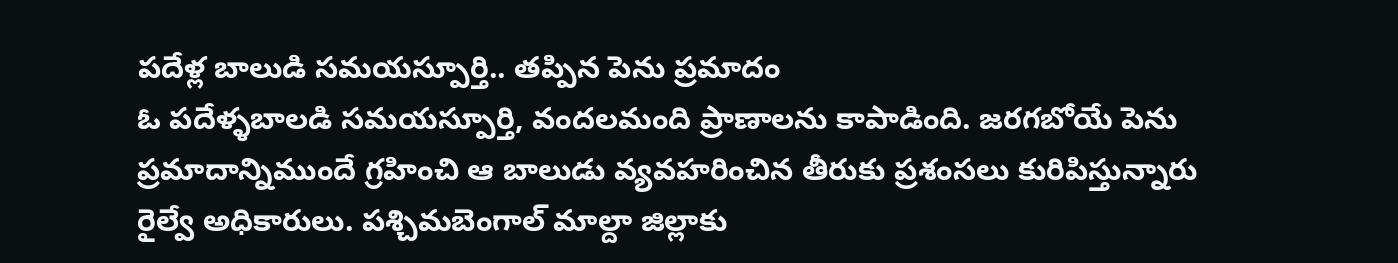పదేళ్ల బాలుడి సమయస్పూర్తి.. తప్పిన పెను ప్రమాదం
ఓ పదేళ్ళబాలడి సమయస్పూర్తి, వందలమంది ప్రాణాలను కాపాడింది. జరగబోయే పెను ప్రమాదాన్నిముందే గ్రహించి ఆ బాలుడు వ్యవహరించిన తీరుకు ప్రశంసలు కురిపిస్తున్నారు రైల్వే అధికారులు. పశ్చిమబెంగాల్ మాల్దా జిల్లాకు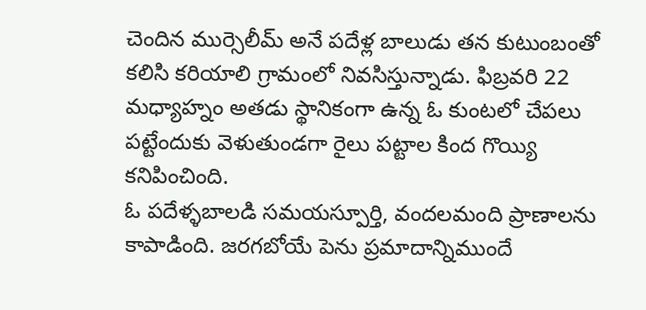చెందిన ముర్సెలీమ్ అనే పదేళ్ల బాలుడు తన కుటుంబంతో కలిసి కరియాలి గ్రామంలో నివసిస్తున్నాడు. ఫిబ్రవరి 22 మధ్యాహ్నం అతడు స్థానికంగా ఉన్న ఓ కుంటలో చేపలు పట్టేందుకు వెళుతుండగా రైలు పట్టాల కింద గొయ్యి కనిపించింది.
ఓ పదేళ్ళబాలడి సమయస్పూర్తి, వందలమంది ప్రాణాలను కాపాడింది. జరగబోయే పెను ప్రమాదాన్నిముందే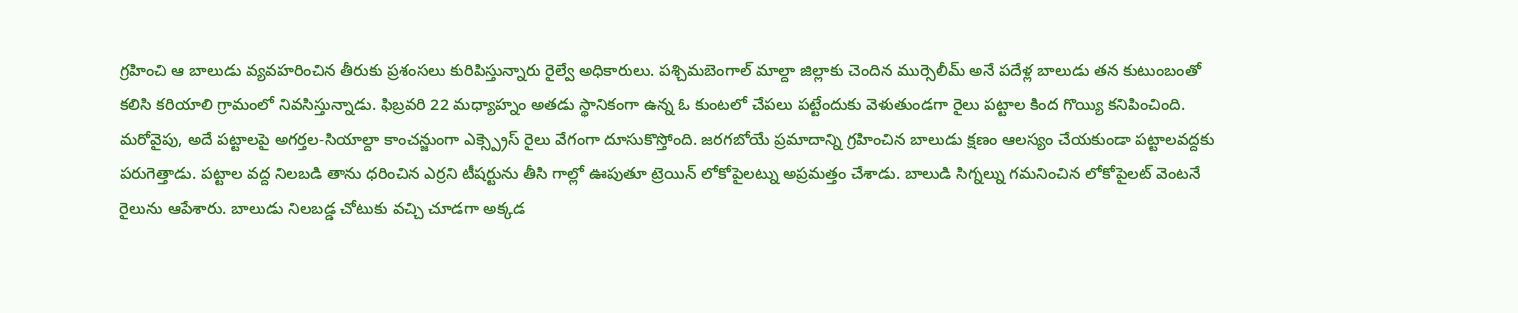గ్రహించి ఆ బాలుడు వ్యవహరించిన తీరుకు ప్రశంసలు కురిపిస్తున్నారు రైల్వే అధికారులు. పశ్చిమబెంగాల్ మాల్దా జిల్లాకు చెందిన ముర్సెలీమ్ అనే పదేళ్ల బాలుడు తన కుటుంబంతో కలిసి కరియాలి గ్రామంలో నివసిస్తున్నాడు. ఫిబ్రవరి 22 మధ్యాహ్నం అతడు స్థానికంగా ఉన్న ఓ కుంటలో చేపలు పట్టేందుకు వెళుతుండగా రైలు పట్టాల కింద గొయ్యి కనిపించింది. మరోవైపు, అదే పట్టాలపై అగర్తల-సియాల్దా కాంచన్జుంగా ఎక్స్ప్రెస్ రైలు వేగంగా దూసుకొస్తోంది. జరగబోయే ప్రమాదాన్ని గ్రహించిన బాలుడు క్షణం ఆలస్యం చేయకుండా పట్టాలవద్దకు పరుగెత్తాడు. పట్టాల వద్ద నిలబడి తాను ధరించిన ఎర్రని టీషర్టును తీసి గాల్లో ఊపుతూ ట్రెయిన్ లోకోపైలట్ను అప్రమత్తం చేశాడు. బాలుడి సిగ్నల్ను గమనించిన లోకోపైలట్ వెంటనే రైలును ఆపేశారు. బాలుడు నిలబడ్డ చోటుకు వచ్చి చూడగా అక్కడ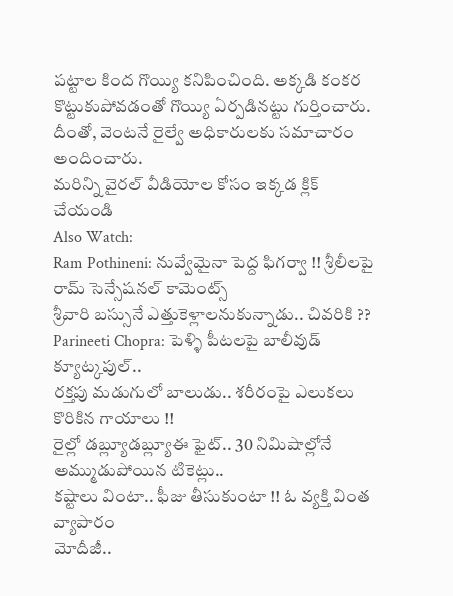పట్టాల కింద గొయ్యి కనిపించింది. అక్కడి కంకర కొట్టుకుపోవడంతో గొయ్యి ఏర్పడినట్టు గుర్తించారు. దీంతో, వెంటనే రైల్వే అధికారులకు సమాచారం అందించారు.
మరిన్ని వైరల్ వీడియోల కోసం ఇక్కడ క్లిక్ చేయండి
Also Watch:
Ram Pothineni: నువ్వేమైనా పెద్ద ఫిగర్వా !! శ్రీలీలపై రామ్ సెన్సేషనల్ కామెంట్స్
శ్రీవారి బస్సునే ఎత్తుకెళ్లాలనుకున్నాడు.. చివరికి ??
Parineeti Chopra: పెళ్ళి పీటలపై బాలీవుడ్ క్యూట్కపుల్..
రక్తపు మడుగులో బాలుడు.. శరీరంపై ఎలుకలు కొరికిన గాయాలు !!
రైల్లో డబ్ల్యూడబ్ల్యూఈ ఫైట్.. 30 నిమిషాల్లోనే అమ్ముడుపోయిన టికెట్లు..
కష్టాలు వింటా.. ఫీజు తీసుకుంటా !! ఓ వ్యక్తి వింత వ్యాపారం
మోదీజీ..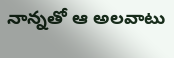నాన్నతో ఆ అలవాటు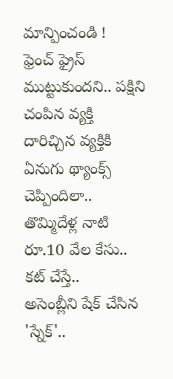మాన్పించండి !
ఫ్రెంచ్ ఫ్రైస్ ముట్టుకుందని.. పక్షిని చంపిన వ్యక్తి
దారిచ్చిన వ్యక్తికి ఏనుగు థ్యాంక్స్ చెప్పిందిలా..
తొమ్మిదేళ్ల నాటి రూ.10 వేల కేసు.. కట్ చేస్తే..
అసెంబ్లీని షేక్ చేసిన 'స్నేక్'..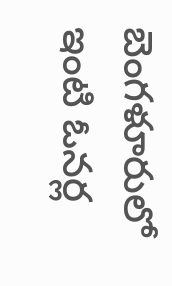బెంగళూరులో ఇంటి ఓనర్ల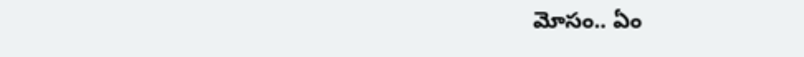మోసం.. ఏం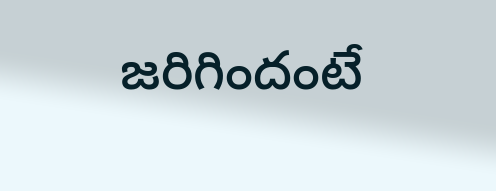జరిగిందంటే